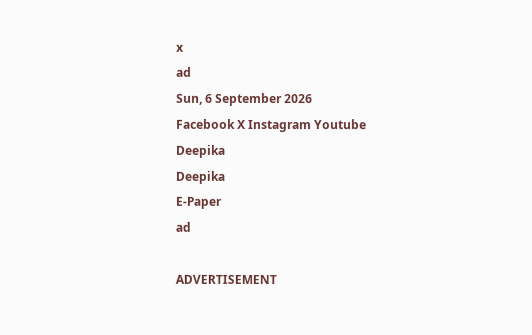x
ad
Sun, 6 September 2026
Facebook X Instagram Youtube
Deepika
Deepika
E-Paper
ad

ADVERTISEMENT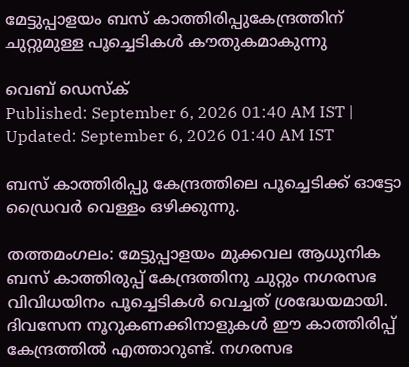മേട്ടുപ്പാളയം ബസ് കാത്തിരിപ്പുകേന്ദ്രത്തിന് ചുറ്റുമുള്ള പൂച്ചെടികൾ കൗതുകമാകുന്നു

വെബ് ഡെസ്ക്
Published: September 6, 2026 01:40 AM IST | Updated: September 6, 2026 01:40 AM IST

ബസ് കാത്തിരിപ്പു കേന്ദ്രത്തിലെ പൂച്ചെടിക്ക് ഓട്ടോ ഡ്രൈവർ വെള്ളം ഒഴിക്കുന്നു.

തത്തമംഗലം: മേട്ടുപ്പാളയം മുക്കവല ആധുനിക ബസ് കാത്തിരുപ്പ് കേന്ദ്രത്തിനു ചുറ്റും നഗരസഭ വിവിധയിനം പൂച്ചെടികൾ വെച്ചത് ശ്രദ്ധേയമായി. ദിവസേന നൂറുകണക്കിനാളുകൾ ഈ കാത്തിരിപ്പ് കേന്ദ്രത്തിൽ എത്താറുണ്ട്. നഗരസഭ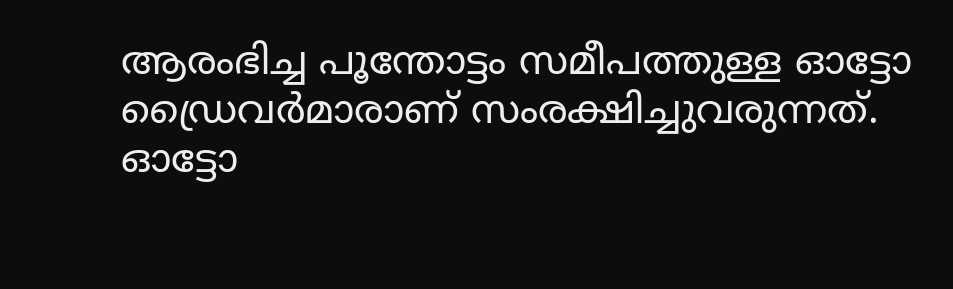ആരംഭിച്ച പൂന്തോട്ടം സമീപത്തുള്ള ഓട്ടോ ഡ്രൈവർമാരാണ് സംരക്ഷിച്ചുവരുന്നത്. ഓട്ടോ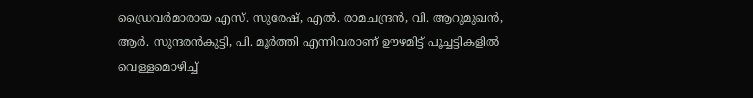ഡ്രൈവർമാരായ എസ്. സുരേഷ്, എൽ. രാമചന്ദ്രൻ, വി. ആറുമുഖൻ, ആർ. സുന്ദരൻകുട്ടി, പി. മൂർത്തി എന്നിവരാണ് ഊഴമിട്ട് പൂച്ചട്ടികളിൽ വെള്ളമൊഴിച്ച്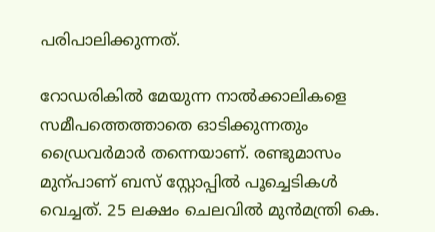പരിപാലിക്കുന്നത്.

റോഡരികിൽ മേയുന്ന നാൽക്കാലികളെ സമീപത്തെത്താതെ ഓടിക്കുന്നതും ഡ്രൈവർമാർ തന്നെയാണ്. രണ്ടുമാസം മുന്പാണ് ബസ്‌ സ്റ്റോപ്പിൽ പൂച്ചെടികൾ വെച്ചത്. 25 ലക്ഷം ചെലവിൽ മുൻമന്ത്രി കെ.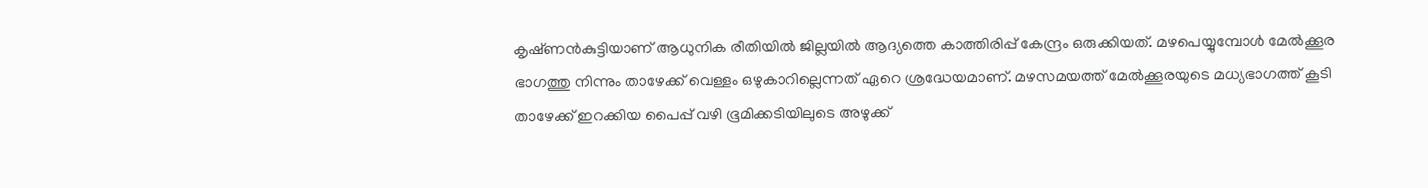കൃഷ്‌ണൻകുട്ടിയാണ് ആധുനിക രീതിയിൽ ജില്ലയിൽ ആദ്യത്തെ കാത്തിരിപ്പ് കേന്ദ്രം ഒരുക്കിയത്. മഴപെയ്യുമ്പോൾ മേൽക്കൂര ഭാഗത്തു നിന്നും താഴേക്ക് വെള്ളം ഒഴുകാറില്ലെന്നത് ഏറെ ശ്രദ്ധേയമാണ്. മഴസമയത്ത് മേൽക്കൂരയുടെ മധ്യഭാഗത്ത് കൂടി താഴേക്ക് ഇറക്കിയ പൈപ്പ് വഴി ഭൂമിക്കടിയിലുടെ അഴുക്ക്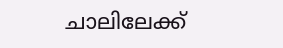ചാലിലേക്ക്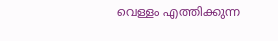വെള്ളം എത്തിക്കുന്ന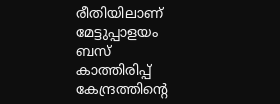രീതിയിലാണ് മേട്ടുപ്പാളയം ബസ് കാത്തിരിപ്പ് കേന്ദ്രത്തിന്‍റെ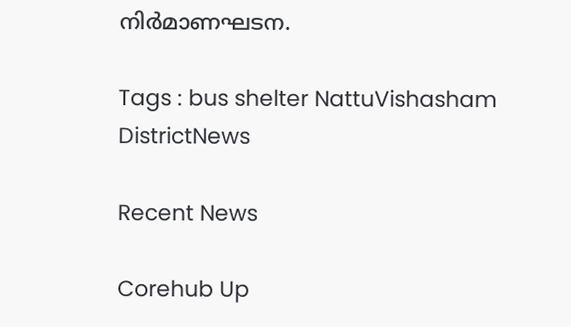നിർമാണഘടന.

Tags : bus shelter NattuVishasham DistrictNews

Recent News

Corehub Up